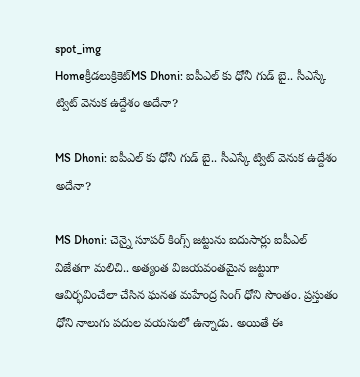spot_img
Homeక్రీడలుక్రికెట్‌MS Dhoni: ఐపీఎల్ కు ధోనీ గుడ్ బై.. సీఎస్కే ట్విట్ వెనుక ఉద్దేశం అదేనా?

MS Dhoni: ఐపీఎల్ కు ధోనీ గుడ్ బై.. సీఎస్కే ట్విట్ వెనుక ఉద్దేశం అదేనా?

MS Dhoni: చెన్నై సూపర్ కింగ్స్ జట్టును ఐదుసార్లు ఐపీఎల్ విజేతగా మలిచి.. అత్యంత విజయవంతమైన జట్టుగా ఆవిర్భవించేలా చేసిన ఘనత మహేంద్ర సింగ్ ధోని సొంతం. ప్రస్తుతం ధోని నాలుగు పదుల వయసులో ఉన్నాడు. అయితే ఈ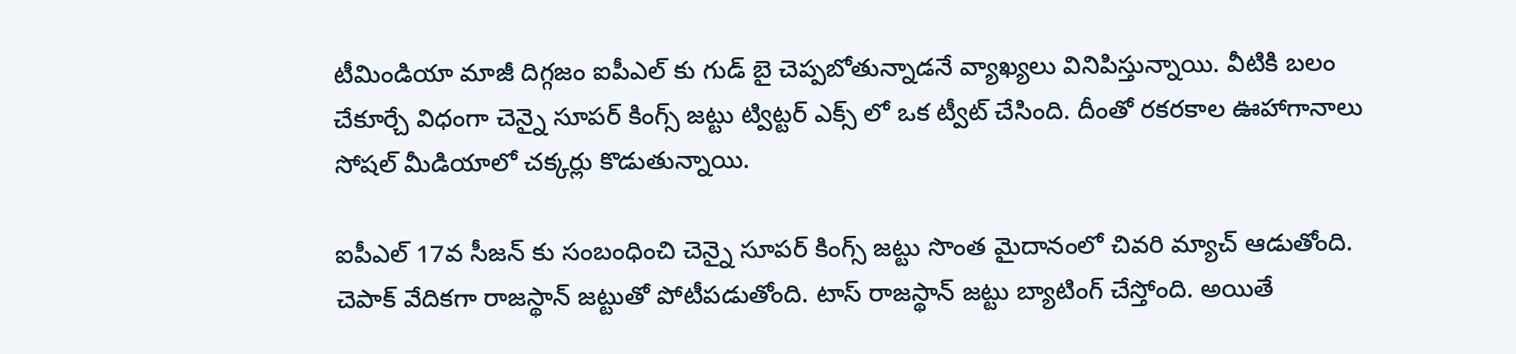టీమిండియా మాజీ దిగ్గజం ఐపీఎల్ కు గుడ్ బై చెప్పబోతున్నాడనే వ్యాఖ్యలు వినిపిస్తున్నాయి. వీటికి బలం చేకూర్చే విధంగా చెన్నై సూపర్ కింగ్స్ జట్టు ట్విట్టర్ ఎక్స్ లో ఒక ట్వీట్ చేసింది. దీంతో రకరకాల ఊహాగానాలు సోషల్ మీడియాలో చక్కర్లు కొడుతున్నాయి.

ఐపీఎల్ 17వ సీజన్ కు సంబంధించి చెన్నై సూపర్ కింగ్స్ జట్టు సొంత మైదానంలో చివరి మ్యాచ్ ఆడుతోంది. చెపాక్ వేదికగా రాజస్థాన్ జట్టుతో పోటీపడుతోంది. టాస్ రాజస్థాన్ జట్టు బ్యాటింగ్ చేస్తోంది. అయితే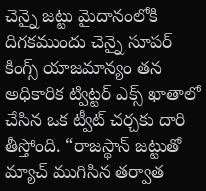చెన్నై జట్టు మైదానంలోకి దిగకముందు చెన్నై సూపర్ కింగ్స్ యాజమాన్యం తన అధికారిక ట్విట్టర్ ఎక్స్ ఖాతాలో చేసిన ఒక ట్వీట్ చర్చకు దారి తీస్తోంది. “రాజస్థాన్ జట్టుతో మ్యాచ్ ముగిసిన తర్వాత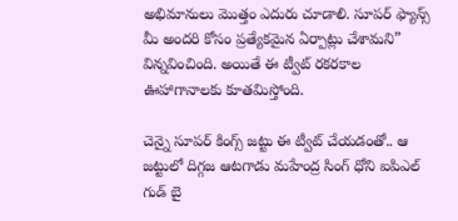అభిమానులు మొత్తం ఎదురు చూడాలి. సూపర్ ఫ్యాన్స్ మీ అందరి కోసం ప్రత్యేకమైన ఏర్పాట్లు చేశామని” విన్నవించింది. అయితే ఈ ట్వీట్ రకరకాల ఊహాగానాలకు కూతమిస్తోంది.

చెన్నై సూపర్ కింగ్స్ జట్టు ఈ ట్వీట్ చేయడంతో.. ఆ జట్టులో దిగ్గజ ఆటగాడు మహేంద్ర సింగ్ ధోని ఐపిఎల్ గుడ్ బై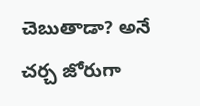చెబుతాడా? అనే చర్చ జోరుగా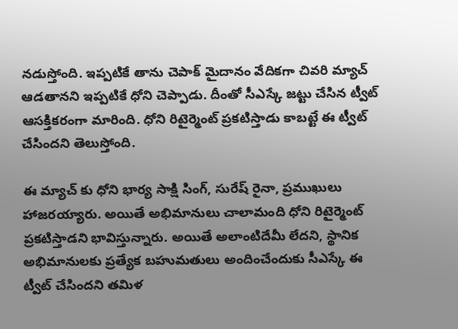నడుస్తోంది. ఇప్పటికే తాను చెపాక్ మైదానం వేదికగా చివరి మ్యాచ్ ఆడతానని ఇప్పటికే ధోని చెప్పాడు. దీంతో సీఎస్కే జట్టు చేసిన ట్వీట్ ఆసక్తికరంగా మారింది. ధోని రిటైర్మెంట్ ప్రకటిస్తాడు కాబట్టే ఈ ట్వీట్ చేసిందని తెలుస్తోంది.

ఈ మ్యాచ్ కు ధోని భార్య సాక్షి సింగ్, సురేష్ రైనా, ప్రముఖులు హాజరయ్యారు. అయితే అభిమానులు చాలామంది ధోని రిటైర్మెంట్ ప్రకటిస్తాడని భావిస్తున్నారు. అయితే అలాంటిదేమీ లేదని, స్థానిక అభిమానులకు ప్రత్యేక బహుమతులు అందించేందుకు సీఎస్కే ఈ ట్వీట్ చేసిందని తమిళ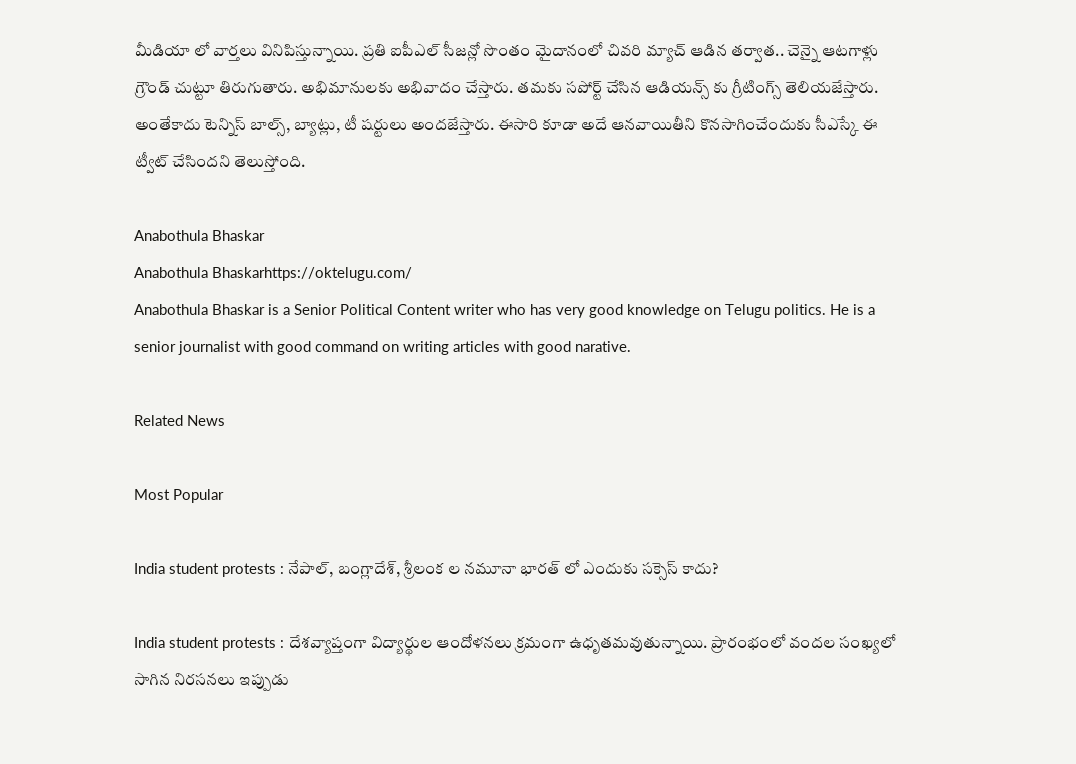మీడియా లో వార్తలు వినిపిస్తున్నాయి. ప్రతి ఐపీఎల్ సీజన్లో సొంతం మైదానంలో చివరి మ్యాచ్ ఆడిన తర్వాత.. చెన్నై ఆటగాళ్లు గ్రౌండ్ చుట్టూ తిరుగుతారు. అభిమానులకు అభివాదం చేస్తారు. తమకు సపోర్ట్ చేసిన ఆడియన్స్ కు గ్రీటింగ్స్ తెలియజేస్తారు. అంతేకాదు టెన్నిస్ బాల్స్, బ్యాట్లు, టీ షర్టులు అందజేస్తారు. ఈసారి కూడా అదే ఆనవాయితీని కొనసాగించేందుకు సీఎస్కే ఈ ట్వీట్ చేసిందని తెలుస్తోంది.

Anabothula Bhaskar
Anabothula Bhaskarhttps://oktelugu.com/
Anabothula Bhaskar is a Senior Political Content writer who has very good knowledge on Telugu politics. He is a senior journalist with good command on writing articles with good narative.

Related News

Most Popular

India student protests : నేపాల్, బంగ్లాదేశ్, శ్రీలంక ల నమూనా భారత్ లో ఎందుకు సక్సెస్ కాదు?

India student protests : దేశవ్యాప్తంగా విద్యార్థుల ఆందోళనలు క్రమంగా ఉధృతమవుతున్నాయి. ప్రారంభంలో వందల సంఖ్యలో సాగిన నిరసనలు ఇప్పుడు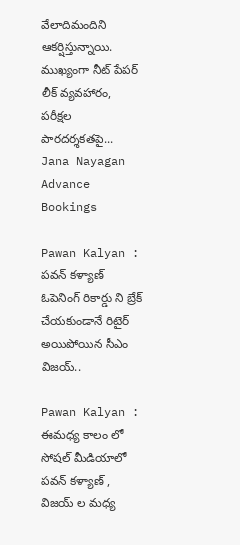వేలాదిమందిని ఆకర్షిస్తున్నాయి. ముఖ్యంగా నీట్ పేపర్ లీక్ వ్యవహారం, పరీక్షల పారదర్శకతపై...
Jana Nayagan Advance Bookings

Pawan Kalyan : పవన్ కళ్యాణ్ ఓపెనింగ్ రికార్డు ని బ్రేక్ చేయకుండానే రిటైర్ అయిపోయిన సీఎం విజయ్..

Pawan Kalyan : ఈమధ్య కాలం లో సోషల్ మీడియాలో పవన్ కళ్యాణ్ , విజయ్ ల మధ్య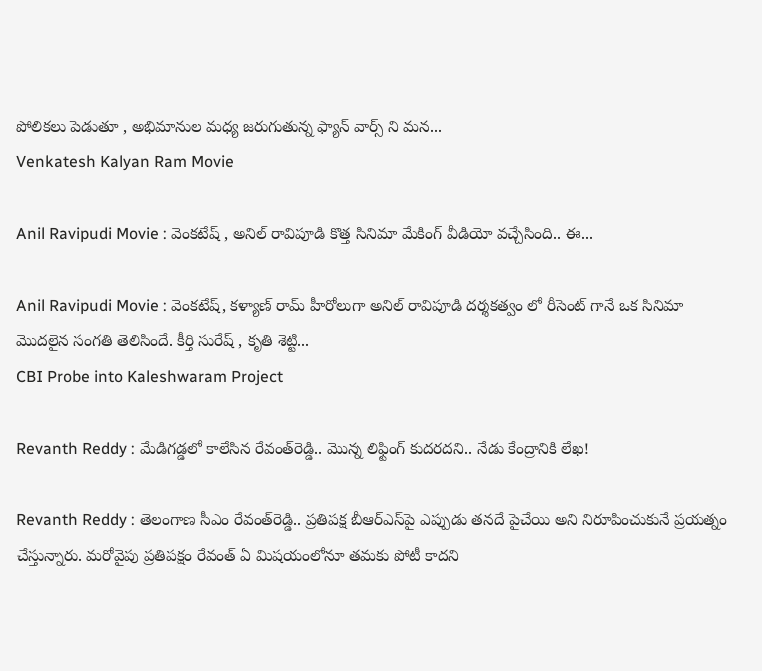పోలికలు పెడుతూ , అభిమానుల మధ్య జరుగుతున్న ఫ్యాన్ వార్స్ ని మన...
Venkatesh Kalyan Ram Movie

Anil Ravipudi Movie : వెంకటేష్ , అనిల్ రావిపూడి కొత్త సినిమా మేకింగ్ వీడియో వచ్చేసింది.. ఈ...

Anil Ravipudi Movie : వెంకటేష్, కళ్యాణ్ రామ్ హీరోలుగా అనిల్ రావిపూడి దర్శకత్వం లో రీసెంట్ గానే ఒక సినిమా మొదలైన సంగతి తెలిసిందే. కీర్తి సురేష్ , కృతి శెట్టి...
CBI Probe into Kaleshwaram Project

Revanth Reddy : మేడిగడ్డలో కాలేసిన రేవంత్‌రెడ్డి.. మొన్న లిఫ్టింగ్‌ కుదరదని.. నేడు కేంద్రానికి లేఖ!

Revanth Reddy : తెలంగాణ సీఎం రేవంత్‌రెడ్డి.. ప్రతిపక్ష బీఆర్‌ఎస్‌పై ఎప్పుడు తనదే పైచేయి అని నిరూపించుకునే ప్రయత్నం చేస్తున్నారు. మరోవైపు ప్రతిపక్షం రేవంత్‌ ఏ మిషయంలోనూ తమకు పోటీ కాదని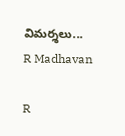విమర్శలు...
R Madhavan

R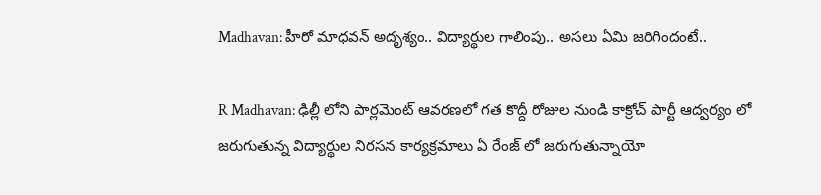Madhavan: హీరో మాధవన్ అదృశ్యం.. విద్యార్థుల గాలింపు.. అసలు ఏమి జరిగిందంటే..

R Madhavan: ఢిల్లీ లోని పార్లమెంట్ ఆవరణలో గత కొద్దీ రోజుల నుండి కాక్రోచ్ పార్టీ ఆద్వర్యం లో జరుగుతున్న విద్యార్థుల నిరసన కార్యక్రమాలు ఏ రేంజ్ లో జరుగుతున్నాయో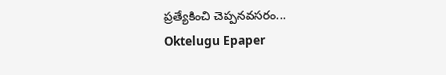ప్రత్యేకించి చెప్పనవసరం...
Oktelugu Epaper